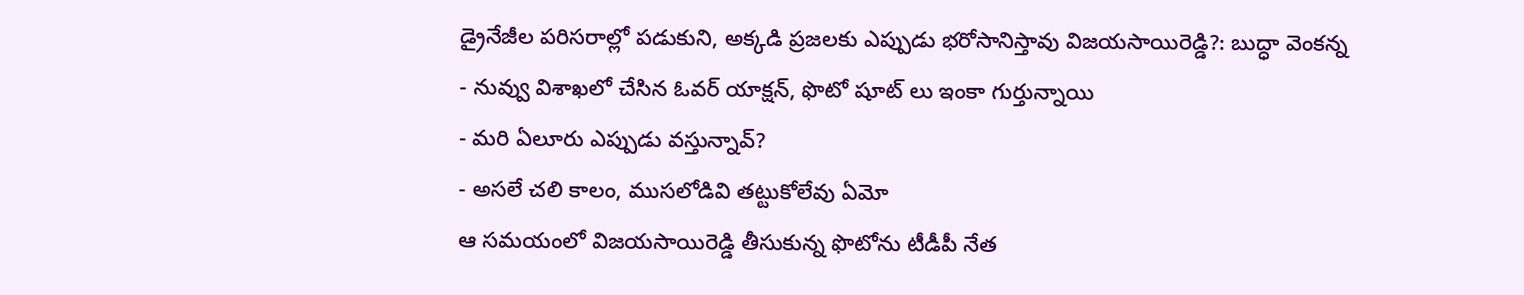డ్రైనేజీల పరిసరాల్లో పడుకుని, అక్కడి ప్రజలకు ఎప్పుడు భరోసానిస్తావు విజయసాయిరెడ్డి?: బుద్ధా వెంకన్న
- నువ్వు విశాఖలో చేసిన ఓవర్ యాక్షన్, ఫొటో షూట్ లు ఇంకా గుర్తున్నాయి
- మరి ఏలూరు ఎప్పుడు వస్తున్నావ్?
- అసలే చలి కాలం, ముసలోడివి తట్టుకోలేవు ఏమో
ఆ సమయంలో విజయసాయిరెడ్డి తీసుకున్న ఫొటోను టీడీపీ నేత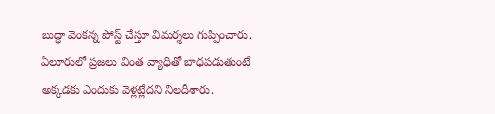బుద్ధా వెంకన్న పోస్ట్ చేస్తూ విమర్శలు గుప్పించారు. ఏలూరులో ప్రజలు వింత వ్యాధితో బాధపడుతుంటే అక్కడకు ఎందుకు వెళ్లట్లేదని నిలదీశారు.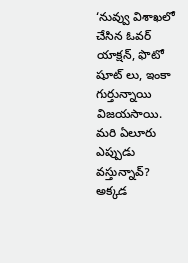‘నువ్వు విశాఖలో చేసిన ఓవర్ యాక్షన్, ఫొటో షూట్ లు, ఇంకా గుర్తున్నాయి విజయసాయి. మరి ఏలూరు ఎప్పుడు వస్తున్నావ్? అక్కడ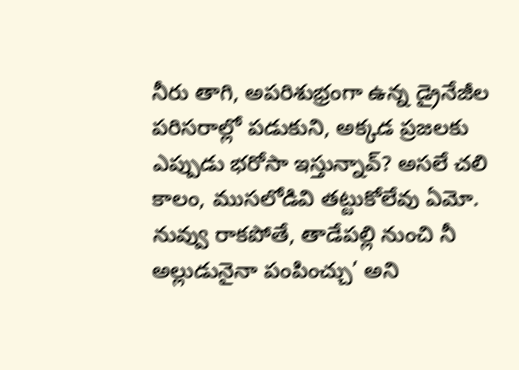నీరు తాగి, అపరిశుభ్రంగా ఉన్న డ్రైనేజీల పరిసరాల్లో పడుకుని, అక్కడ ప్రజలకు ఎప్పుడు భరోసా ఇస్తున్నావ్? అసలే చలి కాలం, ముసలోడివి తట్టుకోలేవు ఏమో. నువ్వు రాకపోతే, తాడేపల్లి నుంచి నీ అల్లుడునైనా పంపించ్చు’ అని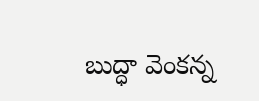బుద్ధా వెంకన్న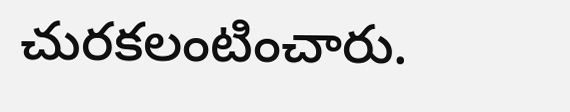చురకలంటించారు.